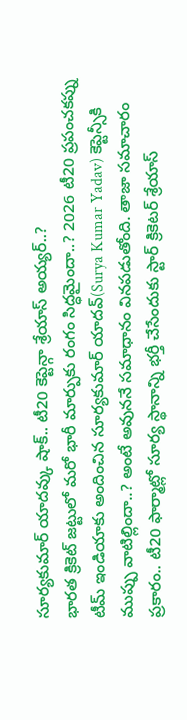సూర్యకుమార్ యాదవ్కు షాక్.. టీ20 కెప్టెన్గా శ్రేయాస్ అయ్యర్..?
భారత క్రికెట్ జట్టులో మరో భారీ మార్పుకు రంగం సిద్ధమైందా..? 2026 టీ20 ప్రపంచకప్ను టీమ్ ఇండియాకు అందించిన సూర్యకుమార్ యాదవ్(Surya Kumar Yadav) కెప్టెన్సీకి ముప్పు వాటిల్లిందా..? అంటే అవుననే సమాధానం వినపడుతోంది. తాజా సమాచారం ప్రకారం.. టీ20 ఫార్మాట్లో సూర్య స్థానాన్ని భర్తీ చేసేందుకు స్టార్ క్రికెటర్ శ్రేయాస్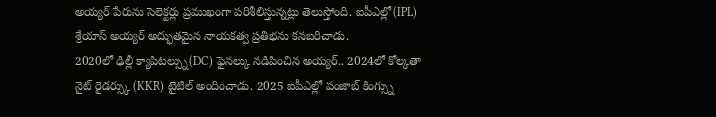అయ్యర్ పేరును సెలెక్టర్లు ప్రముఖంగా పరిశీలిస్తున్నట్లు తెలుస్తోంది. ఐపీఎల్లో(IPL) శ్రేయాస్ అయ్యర్ అద్భుతమైన నాయకత్వ ప్రతిభను కనబరిచాడు.
2020లో ఢిల్లీ క్యాపిటల్స్ను(DC) ఫైనల్కు నడిపించిన అయ్యర్.. 2024లో కోల్కతా నైట్ రైడర్స్కు (KKR) టైటిల్ అందించాడు. 2025 ఐపీఎల్లో పంజాబ్ కింగ్స్ను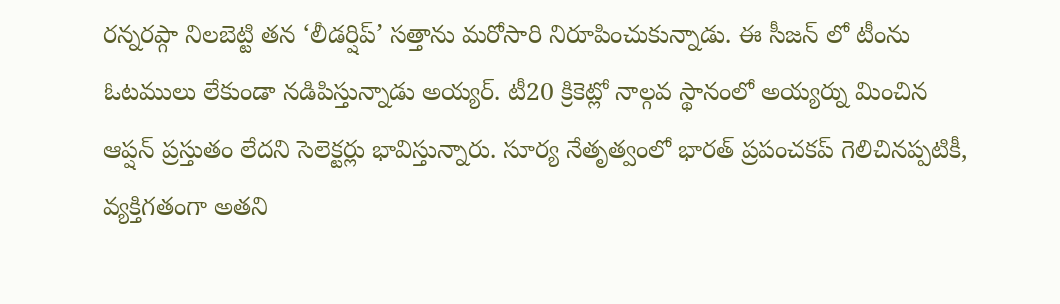రన్నరప్గా నిలబెట్టి తన ‘లీడర్షిప్’ సత్తాను మరోసారి నిరూపించుకున్నాడు. ఈ సీజన్ లో టీంను ఓటములు లేకుండా నడిపిస్తున్నాడు అయ్యర్. టీ20 క్రికెట్లో నాల్గవ స్థానంలో అయ్యర్ను మించిన ఆప్షన్ ప్రస్తుతం లేదని సెలెక్టర్లు భావిస్తున్నారు. సూర్య నేతృత్వంలో భారత్ ప్రపంచకప్ గెలిచినప్పటికీ, వ్యక్తిగతంగా అతని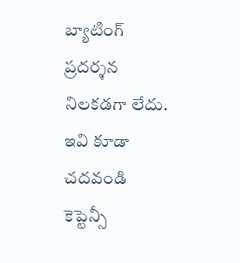బ్యాటింగ్ ప్రదర్శన నిలకడగా లేదు.
ఇవి కూడా చదవండి
కెప్టెన్సీ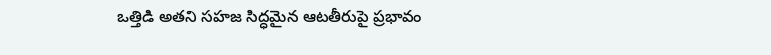ఒత్తిడి అతని సహజ సిద్ధమైన ఆటతీరుపై ప్రభావం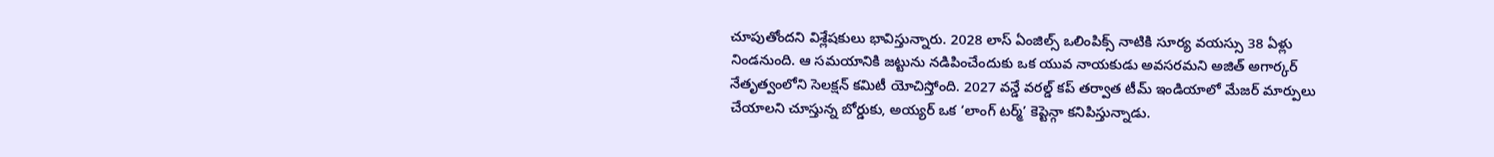చూపుతోందని విశ్లేషకులు భావిస్తున్నారు. 2028 లాస్ ఏంజిల్స్ ఒలింపిక్స్ నాటికి సూర్య వయస్సు 38 ఏళ్లు నిండనుంది. ఆ సమయానికి జట్టును నడిపించేందుకు ఒక యువ నాయకుడు అవసరమని అజిత్ అగార్కర్ నేతృత్వంలోని సెలక్షన్ కమిటీ యోచిస్తోంది. 2027 వన్డే వరల్డ్ కప్ తర్వాత టీమ్ ఇండియాలో మేజర్ మార్పులు చేయాలని చూస్తున్న బోర్డుకు, అయ్యర్ ఒక ‘లాంగ్ టర్మ్’ కెప్టెన్గా కనిపిస్తున్నాడు.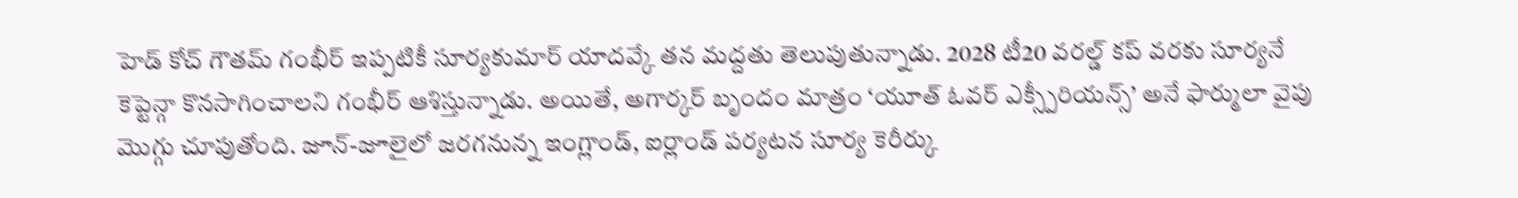హెడ్ కోచ్ గౌతమ్ గంభీర్ ఇప్పటికీ సూర్యకుమార్ యాదవ్కే తన మద్దతు తెలుపుతున్నాడు. 2028 టీ20 వరల్డ్ కప్ వరకు సూర్యనే కెప్టెన్గా కొనసాగించాలని గంభీర్ ఆశిస్తున్నాడు. అయితే, అగార్కర్ బృందం మాత్రం ‘యూత్ ఓవర్ ఎక్స్పీరియన్స్’ అనే ఫార్ములా వైపు మొగ్గు చూపుతోంది. జూన్-జూలైలో జరగనున్న ఇంగ్లాండ్, ఐర్లాండ్ పర్యటన సూర్య కెరీర్కు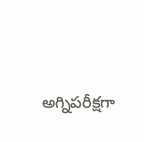అగ్నిపరీక్షగా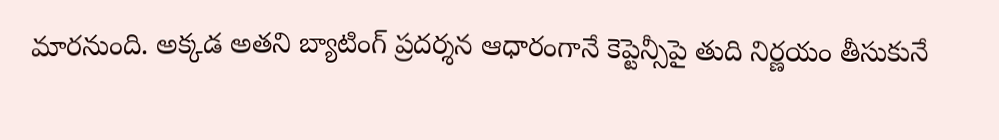మారనుంది. అక్కడ అతని బ్యాటింగ్ ప్రదర్శన ఆధారంగానే కెప్టెన్సీపై తుది నిర్ణయం తీసుకునే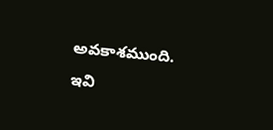అవకాశముంది.
ఇవి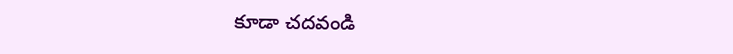కూడా చదవండి